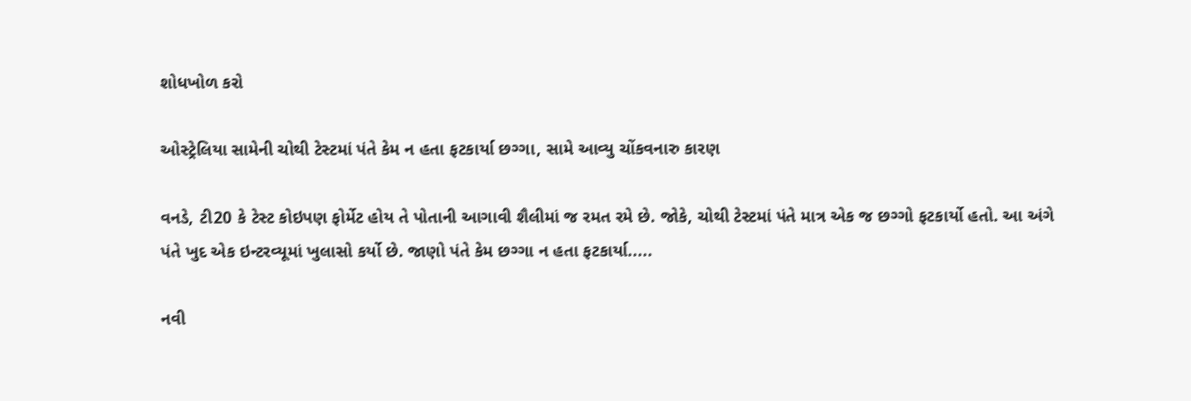શોધખોળ કરો

ઓસ્ટ્રેલિયા સામેની ચોથી ટેસ્ટમાં પંતે કેમ ન હતા ફટકાર્યા છગ્ગા, સામે આવ્યુ ચોંકવનારુ કારણ

વનડે, ટી20 કે ટેસ્ટ કોઇપણ ફોર્મેટ હોય તે પોતાની આગાવી શૈલીમાં જ રમત રમે છે. જોકે, ચોથી ટેસ્ટમાં પંતે માત્ર એક જ છગ્ગો ફટકાર્યો હતો. આ અંગે પંતે ખુદ એક ઇન્ટરવ્યૂમાં ખુલાસો કર્યો છે. જાણો પંતે કેમ છગ્ગા ન હતા ફટકાર્યા.....

નવી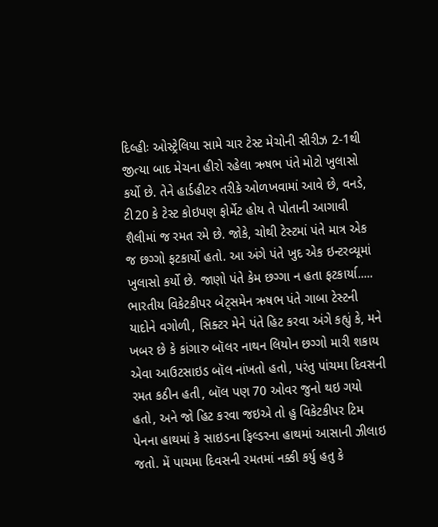દિલ્હીઃ ઓસ્ટ્રેલિયા સામે ચાર ટેસ્ટ મેચોની સીરીઝ 2-1થી જીત્યા બાદ મેચના હીરો રહેલા ઋષભ પંતે મોટો ખુલાસો કર્યો છે. તેને હાર્ડહીટર તરીકે ઓળખવામાં આવે છે, વનડે, ટી20 કે ટેસ્ટ કોઇપણ ફોર્મેટ હોય તે પોતાની આગાવી શૈલીમાં જ રમત રમે છે. જોકે, ચોથી ટેસ્ટમાં પંતે માત્ર એક જ છગ્ગો ફટકાર્યો હતો. આ અંગે પંતે ખુદ એક ઇન્ટરવ્યૂમાં ખુલાસો કર્યો છે. જાણો પંતે કેમ છગ્ગા ન હતા ફટકાર્યા..... ભારતીય વિકેટકીપર બેટ્સમેન ઋષભ પંતે ગાબા ટેસ્ટની યાદોને વગોળી, સિક્ટર મેને પંતે હિટ કરવા અંગે કહ્યું કે, મને ખબર છે કે કાંગારુ બૉલર નાથન લિયોન છગ્ગો મારી શકાય એવા આઉટસાઇડ બૉલ નાંખતો હતો, પરંતુ પાંચમા દિવસની રમત કઠીન હતી, બૉલ પણ 70 ઓવર જુનો થઇ ગયો હતો, અને જો હિટ કરવા જઇએ તો હુ વિકેટકીપર ટિમ પેનના હાથમાં કે સાઇડના ફિલ્ડરના હાથમાં આસાની ઝીલાઇ જતો. મેં પાચમા દિવસની રમતમાં નક્કી કર્યુ હતુ કે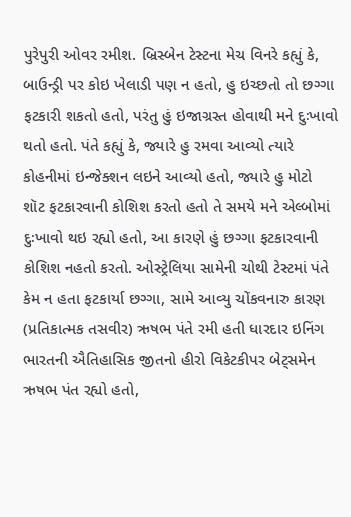પુરેપુરી ઓવર રમીશ. બ્રિસ્બેન ટેસ્ટના મેચ વિનરે કહ્યું કે, બાઉન્ડ્રી પર કોઇ ખેલાડી પણ ન હતો, હુ ઇચ્છતો તો છગ્ગા ફટકારી શકતો હતો, પરંતુ હું ઇજાગ્રસ્ત હોવાથી મને દુઃખાવો થતો હતો. પંતે કહ્યું કે, જ્યારે હુ રમવા આવ્યો ત્યારે કોહનીમાં ઇન્જેક્શન લઇને આવ્યો હતો, જ્યારે હુ મોટો શૉટ ફટકારવાની કોશિશ કરતો હતો તે સમયે મને એલ્બોમાં દુઃખાવો થઇ રહ્યો હતો, આ કારણે હું છગ્ગા ફટકારવાની કોશિશ નહતો કરતો. ઓસ્ટ્રેલિયા સામેની ચોથી ટેસ્ટમાં પંતે કેમ ન હતા ફટકાર્યા છગ્ગા, સામે આવ્યુ ચોંકવનારુ કારણ (પ્રતિકાત્મક તસવીર) ઋષભ પંતે રમી હતી ધારદાર ઇનિંગ ભારતની ઐતિહાસિક જીતનો હીરો વિકેટકીપર બેટ્સમેન ઋષભ પંત રહ્યો હતો,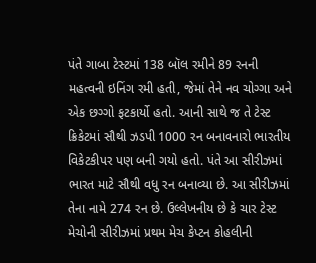પંતે ગાબા ટેસ્ટમાં 138 બૉલ રમીને 89 રનની મહત્વની ઇનિંગ રમી હતી, જેમાં તેને નવ ચોગ્ગા અને એક છગ્ગો ફટકાર્યો હતો. આની સાથે જ તે ટેસ્ટ ક્રિકેટમાં સૌથી ઝડપી 1000 રન બનાવનારો ભારતીય વિકેટકીપર પણ બની ગયો હતો. પંતે આ સીરીઝમાં ભારત માટે સૌથી વધુ રન બનાવ્યા છે. આ સીરીઝમાં તેના નામે 274 રન છે. ઉલ્લેખનીય છે કે ચાર ટેસ્ટ મેચોની સીરીઝમાં પ્રથમ મેચ કેપ્ટન કોહલીની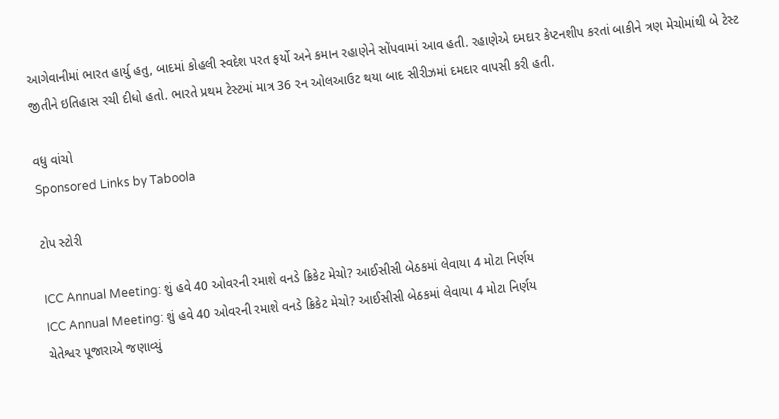આગેવાનીમાં ભારત હાર્યુ હતુ, બાદમાં કોહલી સ્વદેશ પરત ફર્યો અને કમાન રહાણેને સોંપવામાં આવ હતી. રહાણેએ દમદાર કેપ્ટનશીપ કરતાં બાકીને ત્રણ મેચોમાંથી બે ટેસ્ટ જીતીને ઇતિહાસ રચી દીધો હતો. ભારતે પ્રથમ ટેસ્ટમાં માત્ર 36 રન ઓલઆઉટ થયા બાદ સીરીઝમાં દમદાર વાપસી કરી હતી.

વધુ વાંચો
Sponsored Links by Taboola

ટોપ સ્ટોરી

ICC Annual Meeting: શું હવે 40 ઓવરની રમાશે વનડે ક્રિકેટ મેચો? આઈસીસી બેઠકમાં લેવાયા 4 મોટા નિર્ણય
ICC Annual Meeting: શું હવે 40 ઓવરની રમાશે વનડે ક્રિકેટ મેચો? આઈસીસી બેઠકમાં લેવાયા 4 મોટા નિર્ણય
ચેતેશ્વર પૂજારાએ જણાવ્યું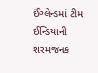ઈંગ્લેન્ડમાં ટીમ ઈન્ડિયાની શરમજનક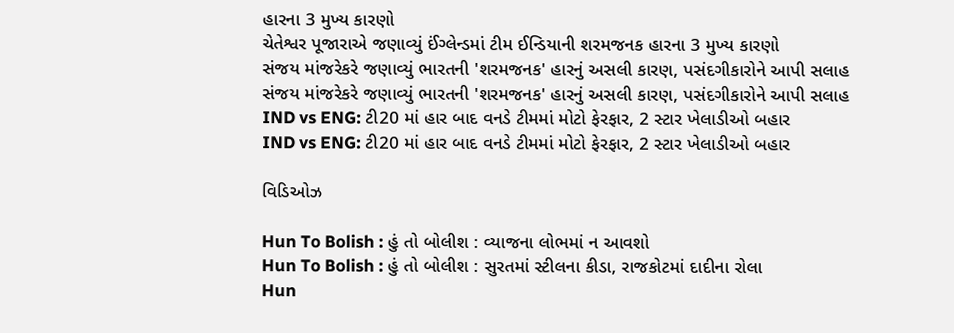હારના 3 મુખ્ય કારણો
ચેતેશ્વર પૂજારાએ જણાવ્યું ઈંગ્લેન્ડમાં ટીમ ઈન્ડિયાની શરમજનક હારના 3 મુખ્ય કારણો
સંજય માંજરેકરે જણાવ્યું ભારતની 'શરમજનક' હારનું અસલી કારણ, પસંદગીકારોને આપી સલાહ
સંજય માંજરેકરે જણાવ્યું ભારતની 'શરમજનક' હારનું અસલી કારણ, પસંદગીકારોને આપી સલાહ
IND vs ENG: ટી20 માં હાર બાદ વનડે ટીમમાં મોટો ફેરફાર, 2 સ્ટાર ખેલાડીઓ બહાર
IND vs ENG: ટી20 માં હાર બાદ વનડે ટીમમાં મોટો ફેરફાર, 2 સ્ટાર ખેલાડીઓ બહાર

વિડિઓઝ

Hun To Bolish : હું તો બોલીશ : વ્યાજના લોભમાં ન આવશો
Hun To Bolish : હું તો બોલીશ : સુરતમાં સ્ટીલના કીડા, રાજકોટમાં દાદીના રોલા
Hun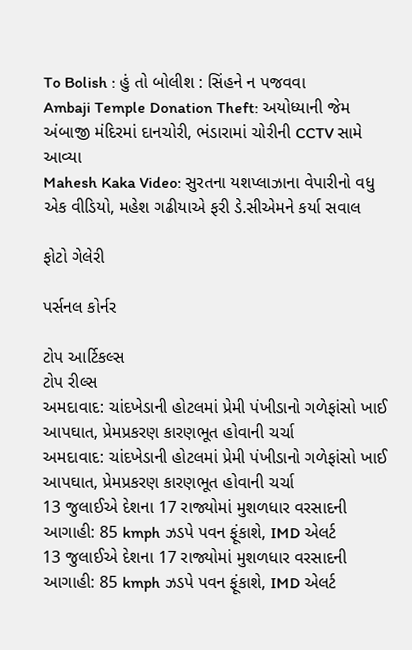To Bolish : હું તો બોલીશ : સિંહને ન પજવવા
Ambaji Temple Donation Theft: અયોધ્યાની જેમ અંબાજી મંદિરમાં દાનચોરી, ભંડારામાં ચોરીની CCTV સામે આવ્યા
Mahesh Kaka Video: સુરતના યશપ્લાઝાના વેપારીનો વધુ એક વીડિયો, મહેશ ગઢીયાએ ફરી ડે.સીએમને કર્યા સવાલ

ફોટો ગેલેરી

પર્સનલ કોર્નર

ટોપ આર્ટિકલ્સ
ટોપ રીલ્સ
અમદાવાદ: ચાંદખેડાની હોટલમાં પ્રેમી પંખીડાનો ગળેફાંસો ખાઈ આપઘાત, પ્રેમપ્રકરણ કારણભૂત હોવાની ચર્ચા
અમદાવાદ: ચાંદખેડાની હોટલમાં પ્રેમી પંખીડાનો ગળેફાંસો ખાઈ આપઘાત, પ્રેમપ્રકરણ કારણભૂત હોવાની ચર્ચા
13 જુલાઈએ દેશના 17 રાજ્યોમાં મુશળધાર વરસાદની આગાહી: 85 kmph ઝડપે પવન ફૂંકાશે, IMD એલર્ટ
13 જુલાઈએ દેશના 17 રાજ્યોમાં મુશળધાર વરસાદની આગાહી: 85 kmph ઝડપે પવન ફૂંકાશે, IMD એલર્ટ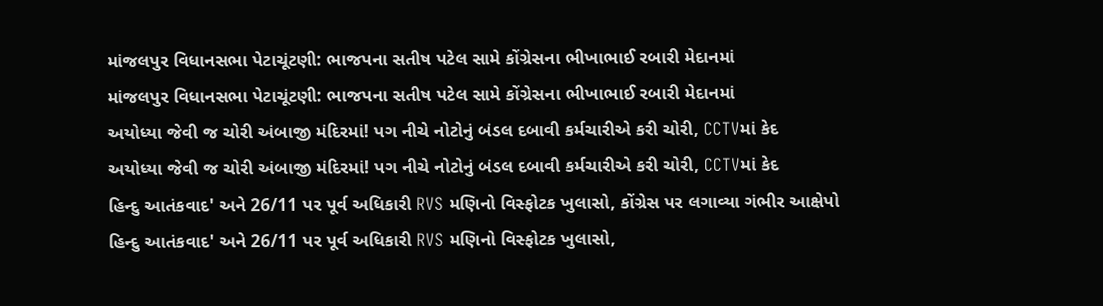માંજલપુર વિધાનસભા પેટાચૂંટણી: ભાજપના સતીષ પટેલ સામે કોંગ્રેસના ભીખાભાઈ રબારી મેદાનમાં
માંજલપુર વિધાનસભા પેટાચૂંટણી: ભાજપના સતીષ પટેલ સામે કોંગ્રેસના ભીખાભાઈ રબારી મેદાનમાં
અયોધ્યા જેવી જ ચોરી અંબાજી મંદિરમાં! પગ નીચે નોટોનું બંડલ દબાવી કર્મચારીએ કરી ચોરી, CCTVમાં કેદ
અયોધ્યા જેવી જ ચોરી અંબાજી મંદિરમાં! પગ નીચે નોટોનું બંડલ દબાવી કર્મચારીએ કરી ચોરી, CCTVમાં કેદ
હિન્દુ આતંકવાદ' અને 26/11 પર પૂર્વ અધિકારી RVS મણિનો વિસ્ફોટક ખુલાસો, કોંગ્રેસ પર લગાવ્યા ગંભીર આક્ષેપો
હિન્દુ આતંકવાદ' અને 26/11 પર પૂર્વ અધિકારી RVS મણિનો વિસ્ફોટક ખુલાસો,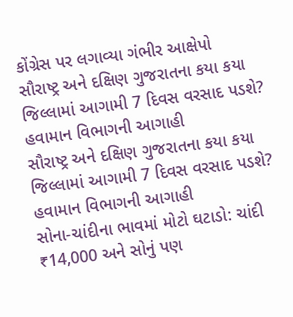કોંગ્રેસ પર લગાવ્યા ગંભીર આક્ષેપો
સૌરાષ્ટ્ર અને દક્ષિણ ગુજરાતના કયા કયા જિલ્લામાં આગામી 7 દિવસ વરસાદ પડશે? હવામાન વિભાગની આગાહી
સૌરાષ્ટ્ર અને દક્ષિણ ગુજરાતના કયા કયા જિલ્લામાં આગામી 7 દિવસ વરસાદ પડશે? હવામાન વિભાગની આગાહી
સોના-ચાંદીના ભાવમાં મોટો ઘટાડો: ચાંદી ₹14,000 અને સોનું પણ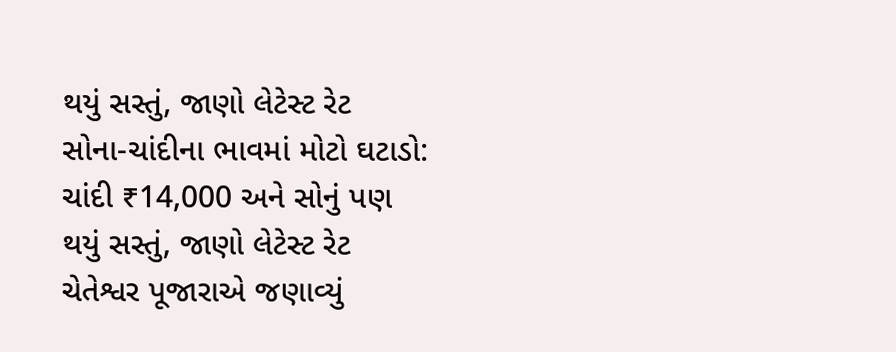થયું સસ્તું, જાણો લેટેસ્ટ રેટ
સોના-ચાંદીના ભાવમાં મોટો ઘટાડો: ચાંદી ₹14,000 અને સોનું પણ થયું સસ્તું, જાણો લેટેસ્ટ રેટ
ચેતેશ્વર પૂજારાએ જણાવ્યું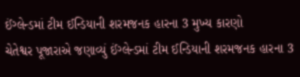ઈંગ્લેન્ડમાં ટીમ ઈન્ડિયાની શરમજનક હારના 3 મુખ્ય કારણો
ચેતેશ્વર પૂજારાએ જણાવ્યું ઈંગ્લેન્ડમાં ટીમ ઈન્ડિયાની શરમજનક હારના 3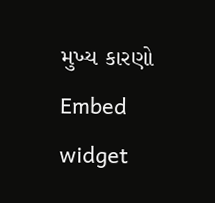મુખ્ય કારણો
Embed widget